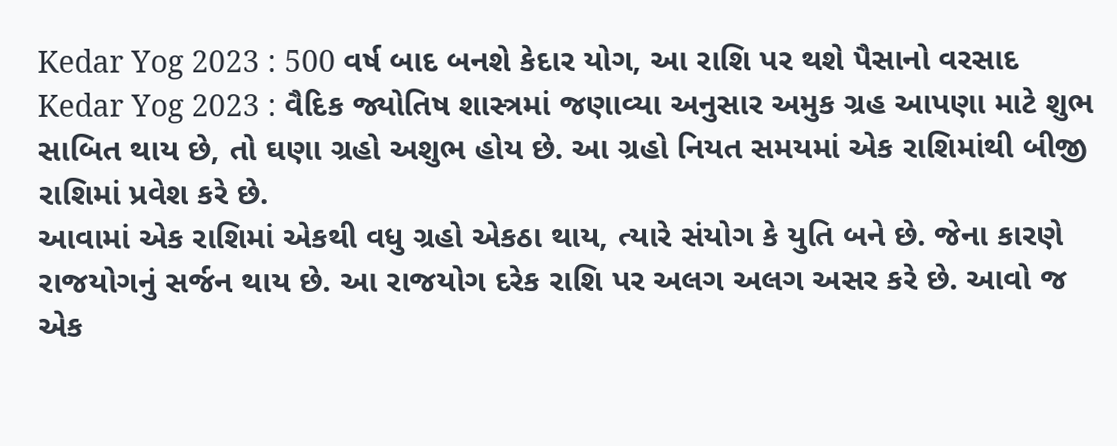Kedar Yog 2023 : 500 વર્ષ બાદ બનશે કેદાર યોગ, આ રાશિ પર થશે પૈસાનો વરસાદ
Kedar Yog 2023 : વૈદિક જ્યોતિષ શાસ્ત્રમાં જણાવ્યા અનુસાર અમુક ગ્રહ આપણા માટે શુભ સાબિત થાય છે, તો ઘણા ગ્રહો અશુભ હોય છે. આ ગ્રહો નિયત સમયમાં એક રાશિમાંથી બીજી રાશિમાં પ્રવેશ કરે છે.
આવામાં એક રાશિમાં એકથી વધુ ગ્રહો એકઠા થાય, ત્યારે સંયોગ કે યુતિ બને છે. જેના કારણે રાજયોગનું સર્જન થાય છે. આ રાજયોગ દરેક રાશિ પર અલગ અલગ અસર કરે છે. આવો જ એક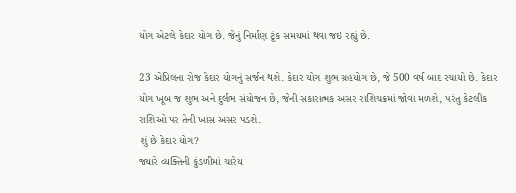યોગ એટલે કેદાર યોગ છે. જેનું નિર્માણ ટૂંક સમયમાં થવા જઇ રહ્યું છે.

23 એપ્રિલના રોજ કેદાર યોગનું સર્જન થશે. કેદાર યોગ શુભ ગ્રહયોગ છે, જે 500 વર્ષ બાદ રચાયો છે. કેદાર યોગ ખૂબ જ શુભ અને દુર્લભ સંયોજન છે, જેની સકારાત્મક અસર રાશિચક્રમાં જોવા મળશે, પરંતુ કેટલીક રાશિઓ પર તેની ખાસ અસર પડશે.
શું છે કેદાર યોગ?
જ્યારે વ્યક્તિની કુંડળીમાં ચારેય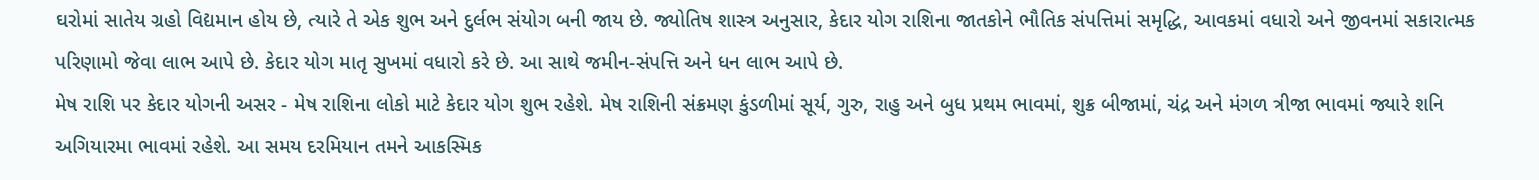ઘરોમાં સાતેય ગ્રહો વિદ્યમાન હોય છે, ત્યારે તે એક શુભ અને દુર્લભ સંયોગ બની જાય છે. જ્યોતિષ શાસ્ત્ર અનુસાર, કેદાર યોગ રાશિના જાતકોને ભૌતિક સંપત્તિમાં સમૃદ્ધિ, આવકમાં વધારો અને જીવનમાં સકારાત્મક પરિણામો જેવા લાભ આપે છે. કેદાર યોગ માતૃ સુખમાં વધારો કરે છે. આ સાથે જમીન-સંપત્તિ અને ધન લાભ આપે છે.
મેષ રાશિ પર કેદાર યોગની અસર - મેષ રાશિના લોકો માટે કેદાર યોગ શુભ રહેશે. મેષ રાશિની સંક્રમણ કુંડળીમાં સૂર્ય, ગુરુ, રાહુ અને બુધ પ્રથમ ભાવમાં, શુક્ર બીજામાં, ચંદ્ર અને મંગળ ત્રીજા ભાવમાં જ્યારે શનિ અગિયારમા ભાવમાં રહેશે. આ સમય દરમિયાન તમને આકસ્મિક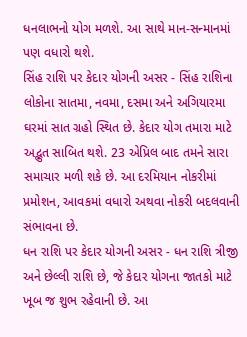ધનલાભનો યોગ મળશે. આ સાથે માન-સન્માનમાં પણ વધારો થશે.
સિંહ રાશિ પર કેદાર યોગની અસર - સિંહ રાશિના લોકોના સાતમા, નવમા, દસમા અને અગિયારમા ઘરમાં સાત ગ્રહો સ્થિત છે. કેદાર યોગ તમારા માટે અદ્ભુત સાબિત થશે. 23 એપ્રિલ બાદ તમને સારા સમાચાર મળી શકે છે. આ દરમિયાન નોકરીમાં પ્રમોશન, આવકમાં વધારો અથવા નોકરી બદલવાની સંભાવના છે.
ધન રાશિ પર કેદાર યોગની અસર - ધન રાશિ ત્રીજી અને છેલ્લી રાશિ છે, જે કેદાર યોગના જાતકો માટે ખૂબ જ શુભ રહેવાની છે. આ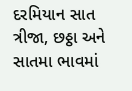દરમિયાન સાત ત્રીજા, છઠ્ઠા અને સાતમા ભાવમાં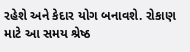રહેશે અને કેદાર યોગ બનાવશે. રોકાણ માટે આ સમય શ્રેષ્ઠ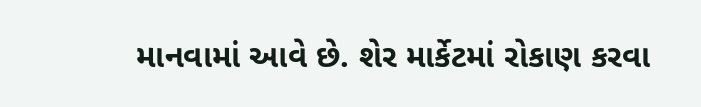માનવામાં આવે છે. શેર માર્કેટમાં રોકાણ કરવા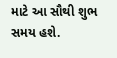માટે આ સૌથી શુભ સમય હશે.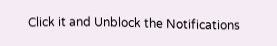Click it and Unblock the Notifications